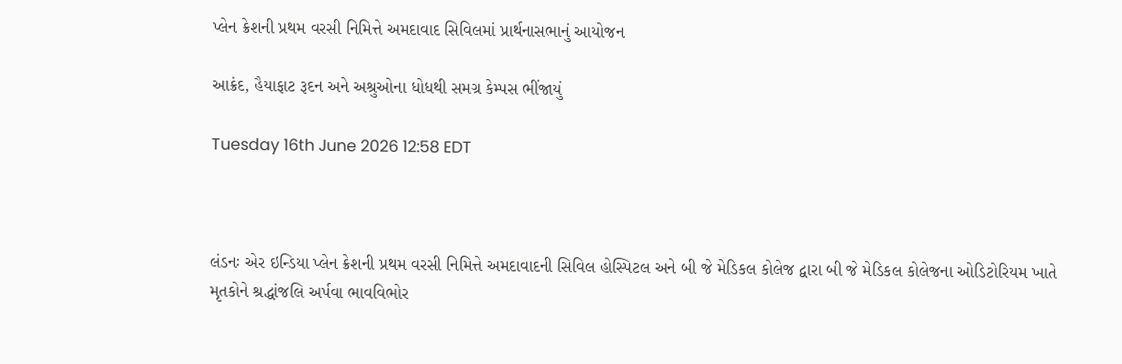પ્લેન ક્રેશની પ્રથમ વરસી નિમિત્તે અમદાવાદ સિવિલમાં પ્રાર્થનાસભાનું આયોજન

આક્રંદ, હૈયાફાટ રૂદન અને અશ્રુઓના ધોધથી સમગ્ર કેમ્પસ ભીંજાયું

Tuesday 16th June 2026 12:58 EDT



લંડનઃ એર ઇન્ડિયા પ્લેન ક્રેશની પ્રથમ વરસી નિમિત્તે અમદાવાદની સિવિલ હોસ્પિટલ અને બી જે મેડિકલ કોલેજ દ્વારા બી જે મેડિકલ કોલેજના ઓડિટોરિયમ ખાતે મૃતકોને શ્રદ્ધાંજલિ અર્પવા ભાવવિભોર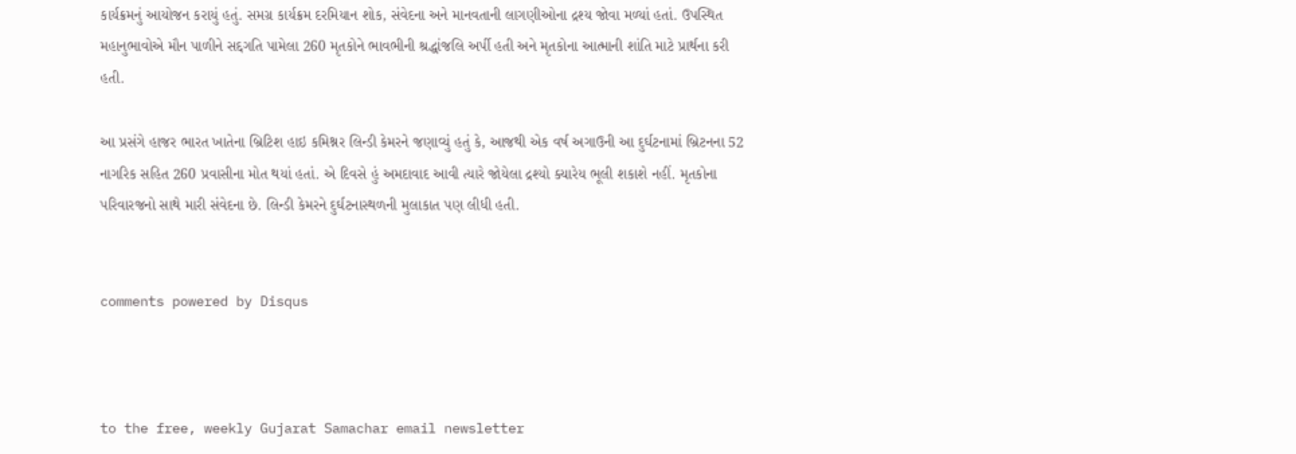કાર્યક્રમનું આયોજન કરાયું હતું. સમગ્ર કાર્યક્રમ દરમિયાન શોક, સંવેદના અને માનવતાની લાગણીઓના દ્રશ્ય જોવા મળ્યાં હતાં. ઉપસ્થિત મહાનુભાવોએ મૌન પાળીને સદ્દગતિ પામેલા 260 મૃતકોને ભાવભીની શ્રદ્ધાંજલિ અર્પી હતી અને મૃતકોના આત્માની શાંતિ માટે પ્રાર્થના કરી હતી.

આ પ્રસંગે હાજર ભારત ખાતેના બ્રિટિશ હાઇ કમિશ્નર લિન્ડી કેમરને જણાવ્યું હતું કે, આજથી એક વર્ષ અગાઉની આ દુર્ઘટનામાં બ્રિટનના 52 નાગરિક સહિત 260 પ્રવાસીના મોત થયાં હતાં. એ દિવસે હું અમદાવાદ આવી ત્યારે જોયેલા દ્રશ્યો ક્યારેય ભૂલી શકાશે નહીં. મૃતકોના પરિવારજનો સાથે મારી સંવેદના છે. લિન્ડી કેમરને દુર્ઘટનાસ્થળની મુલાકાત પણ લીધી હતી.


comments powered by Disqus



to the free, weekly Gujarat Samachar email newsletter